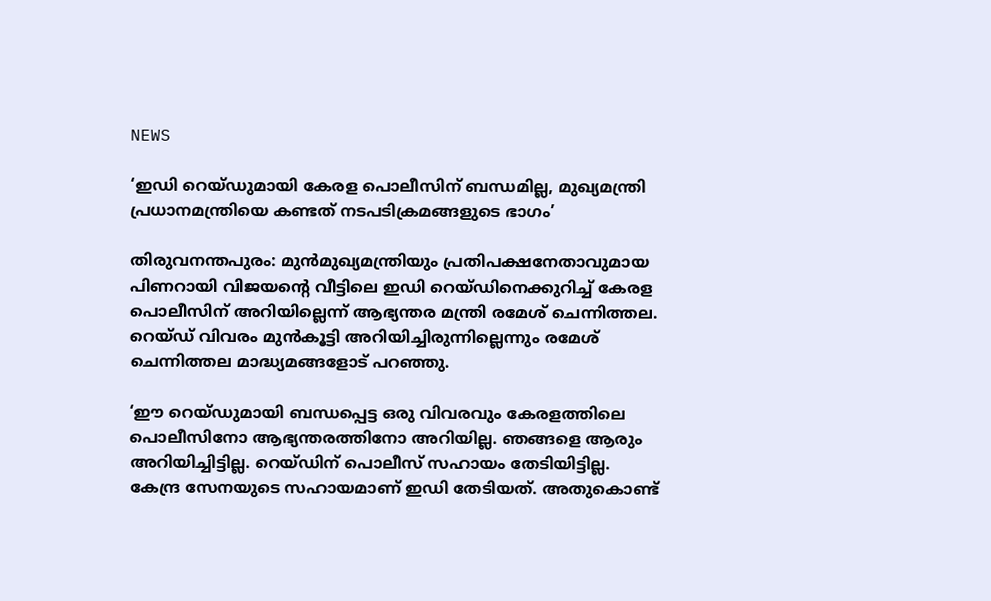NEWS

‘ഇഡി റെയ്ഡുമായി കേരള പൊലീസിന് ബന്ധമില്ല, മുഖ്യമന്ത്രി പ്രധാനമന്ത്രിയെ കണ്ടത് നടപടിക്രമങ്ങളുടെ ഭാഗം’

തിരുവനന്തപുരം: മുൻമുഖ്യമന്ത്രിയും പ്രതിപക്ഷനേതാവുമായ പിണറായി വിജയന്റെ വീട്ടിലെ ഇഡി റെയ്ഡിനെക്കുറിച്ച് കേരള പൊലീസിന് അറിയില്ലെന്ന് ആഭ്യന്തര മന്ത്രി രമേശ് ചെന്നിത്തല. റെയ്ഡ് വിവരം മുൻകൂട്ടി അറിയിച്ചിരുന്നില്ലെന്നും രമേശ് ചെന്നിത്തല മാദ്ധ്യമങ്ങളോട് പറഞ്ഞു.

‘ഈ റെയ്ഡുമായി ബന്ധപ്പെട്ട ഒരു വിവരവും കേരളത്തിലെ പൊലീസിനോ ആഭ്യന്തരത്തിനോ അറിയില്ല. ഞങ്ങളെ ആരും അറിയിച്ചിട്ടില്ല. റെയ്ഡിന് പൊലീസ് സഹായം തേടിയിട്ടില്ല. കേന്ദ്ര സേനയുടെ സഹായമാണ് ഇഡി തേടിയത്. അതുകൊണ്ട്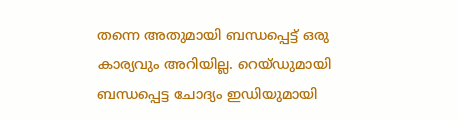തന്നെ അതുമായി ബന്ധപ്പെട്ട് ഒരു കാര്യവും അറിയില്ല. റെയ്ഡുമായി ബന്ധപ്പെട്ട ചോദ്യം ഇഡിയുമായി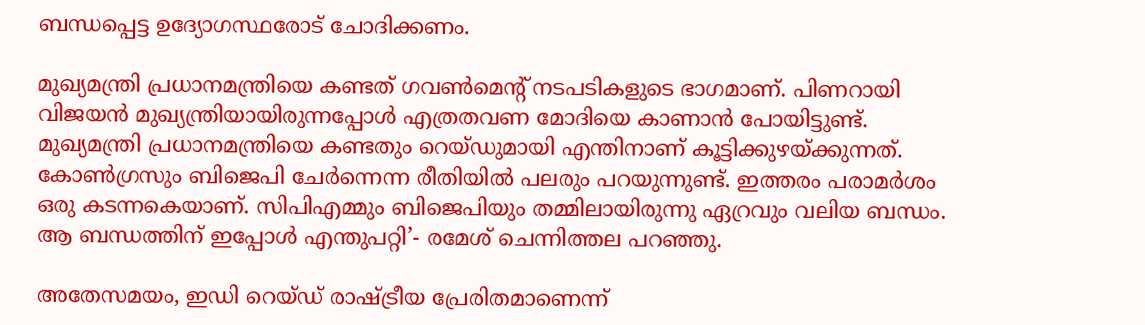ബന്ധപ്പെട്ട ഉദ്യോഗസ്ഥരോട് ചോദിക്കണം.

മുഖ്യമന്ത്രി പ്രധാനമന്ത്രിയെ കണ്ടത് ഗവൺമെന്റ് നടപടികളുടെ ഭാഗമാണ്. പിണറായി വിജയൻ മുഖ്യന്ത്രിയായിരുന്നപ്പോൾ എത്രതവണ മോദിയെ കാണാൻ പോയിട്ടുണ്ട്. മുഖ്യമന്ത്രി പ്രധാനമന്ത്രിയെ കണ്ടതും റെയ്ഡുമായി എന്തിനാണ് കൂട്ടിക്കുഴയ്ക്കുന്നത്. കോൺഗ്രസും ബിജെപി ചേർന്നെന്ന രീതിയിൽ പലരും പറയുന്നുണ്ട്. ഇത്തരം പരാമർശം ഒരു കടന്നകെയാണ്. സിപിഎമ്മും ബിജെപിയും തമ്മിലായിരുന്നു ഏറ്രവും വലിയ ബന്ധം. ആ ബന്ധത്തിന് ഇപ്പോൾ എന്തുപറ്റി’- രമേശ് ചെന്നിത്തല പറഞ്ഞു.

അതേസമയം, ഇഡി റെയ്ഡ് രാഷ്ട്രീയ പ്രേരിതമാണെന്ന്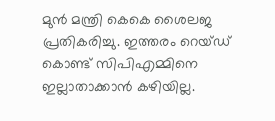മുൻ മന്ത്രി കെകെ ശൈലജ പ്രതികരിച്ചു. ഇത്തരം റെയ്ഡ് കൊണ്ട് സിപിഎമ്മിനെ ഇല്ലാതാക്കാൻ കഴിയില്ല.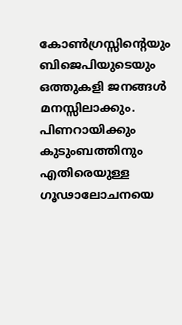കോൺഗ്രസ്സിന്റെയും ബിജെപിയുടെയും ഒത്തുകളി ജനങ്ങൾ മനസ്സിലാക്കും. പിണറായിക്കും കുടുംബത്തിനും എതിരെയുള്ള ഗൂഢാലോചനയെ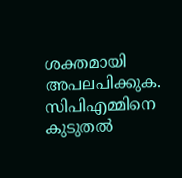ശക്തമായി അപലപിക്കുക. സിപിഎമ്മിനെ കുടുതൽ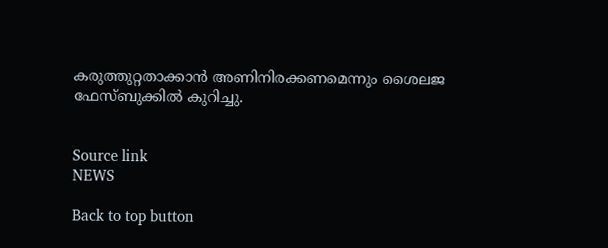കരുത്തുറ്റതാക്കാൻ അണിനിരക്കണമെന്നും ശൈലജ ഫേസ്ബുക്കിൽ കുറിച്ചു.


Source link
NEWS

Back to top button